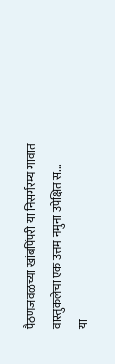पैठणजवळच्या खांबपिंपरी या निसर्गरम्य गावात वास्तुकलेचा एक उत्तम नमुना उपेक्षित स...
या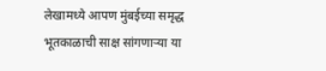लेखामध्ये आपण मुंबईच्या समृद्ध भूतकाळाची साक्ष सांगणाऱ्या या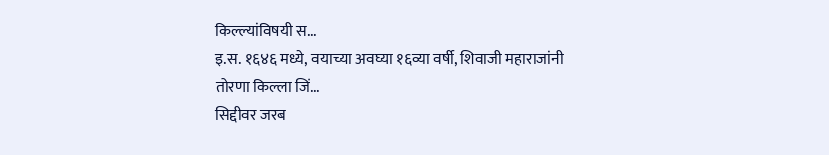किल्ल्यांविषयी स...
इ.स. १६४६ मध्ये, वयाच्या अवघ्या १६व्या वर्षी, शिवाजी महाराजांनी तोरणा किल्ला जिं...
सिद्दीवर जरब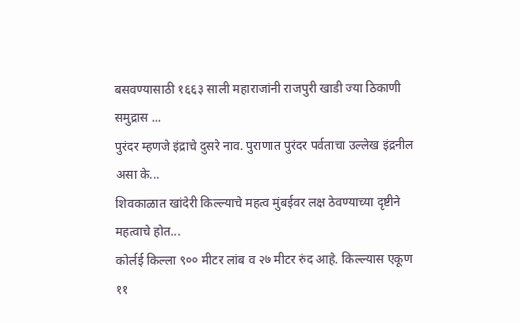बसवण्यासाठी १६६३ साली महाराजांनी राजपुरी खाडी ज्या ठिकाणी समुद्रास ...
पुरंदर म्हणजे इंद्राचे दुसरे नाव. पुराणात पुरंदर पर्वताचा उल्लेख इंद्रनील असा के...
शिवकाळात खांदेरी किल्ल्याचे महत्व मुंबईवर लक्ष ठेवण्याच्या दृष्टीने महत्वाचे होत...
कोर्लई किल्ला ९०० मीटर लांब व २७ मीटर रुंद आहे. किल्ल्यास एकूण ११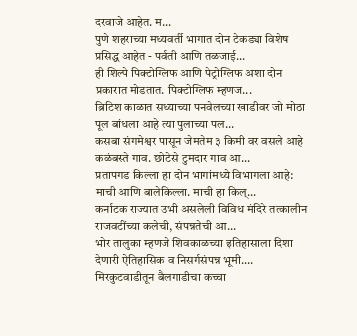दरवाजे आहेत. म...
पुणे शहराच्या मध्यवर्ती भागात दोन टेकड्या विशेष प्रसिद्ध आहेत - पर्वती आणि तळजाई...
ही शिल्पे पिक्टोग्लिफ आणि पेट्रोग्लिफ अशा दोन प्रकारात मोडतात. पिक्टोग्लिफ म्हणज...
ब्रिटिश काळात सध्याच्या पनवेलच्या खाडीवर जो मोठा पूल बांधला आहे त्या पुलाच्या पल...
कसबा संगमेश्वर पासून जेमतेम ३ किमी वर वसले आहे कळंबस्ते गाव. छोटेसे टुमदार गाव आ...
प्रतापगड किल्ला हा दोन भागांमध्ये विभागला आहे: माची आणि बालेकिल्ला. माची हा किल्...
कर्नाटक राज्यात उभी असलेली विविध मंदिरे तत्कालीन राजवटींच्या कलेची, संपन्नतेची आ...
भोर तालुका म्हणजे शिवकाळच्या इतिहासाला दिशा देणारी ऐतिहासिक व निसर्गसंपन्न भूमी....
मिरकुटवाडीतून बैलगाडीचा कच्चा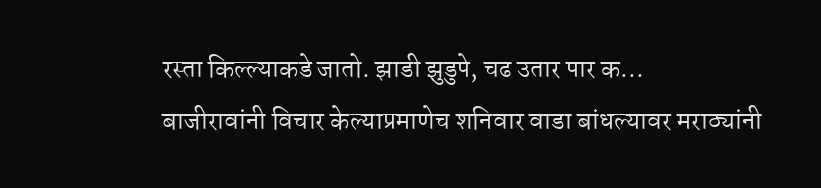रस्ता किल्ल्याकडे जातो. झाडी झुडुपे, चढ उतार पार क...
बाजीरावांनी विचार केल्याप्रमाणेच शनिवार वाडा बांधल्यावर मराठ्यांनी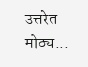उत्तरेत मोठ्य...